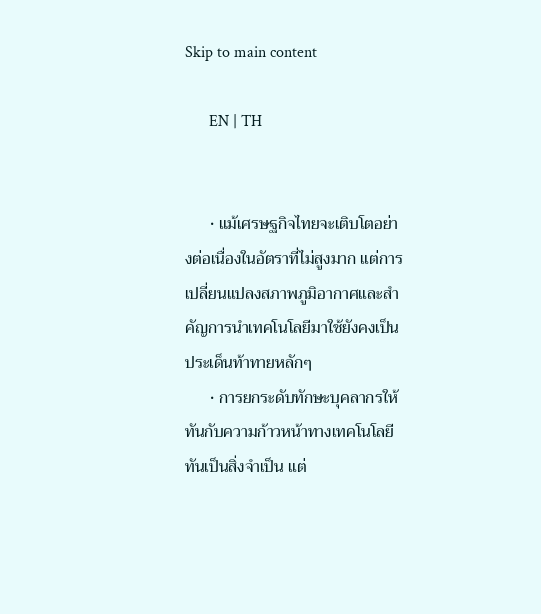Skip to main content

      EN | TH


      • แม้เศรษฐกิจไทยจะเติบโตอย่างต่อเนื่องในอัตราที่ไม่สูงมาก แต่การเปลี่ยนแปลงสภาพภูมิอากาศและสำคัญการนำเทคโนโลยีมาใช้ยังคงเป็นประเด็นท้าทายหลักๆ
      • การยกระดับทักษะบุคลากรให้ทันกับความก้าวหน้าทางเทคโนโลยีทันเป็นสิ่งจำเป็น แต่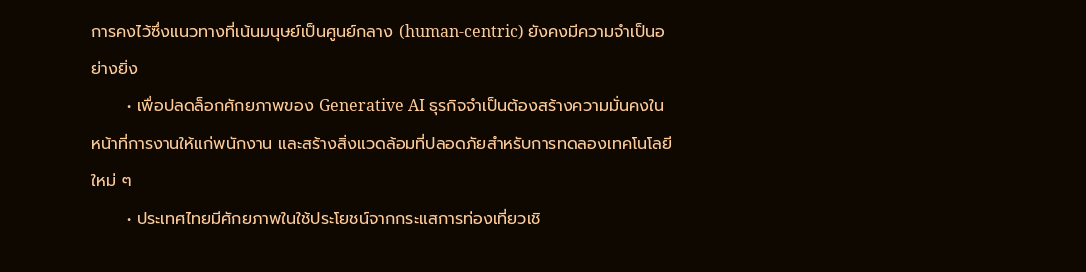การคงไว้ซึ่งแนวทางที่เน้นมนุษย์เป็นศูนย์กลาง (human-centric) ยังคงมีความจำเป็นอย่างยิ่ง
      • เพื่อปลดล็อกศักยภาพของ Generative AI ธุรกิจจำเป็นต้องสร้างความมั่นคงในหน้าที่การงานให้แก่พนักงาน และสร้างสิ่งแวดล้อมที่ปลอดภัยสำหรับการทดลองเทคโนโลยีใหม่ ๆ
      • ประเทศไทยมีศักยภาพในใช้ประโยชน์จากกระแสการท่องเที่ยวเชิ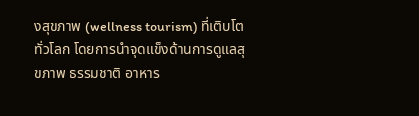งสุขภาพ (wellness tourism) ที่เติบโตทั่วโลก โดยการนำจุดแข็งด้านการดูแลสุขภาพ ธรรมชาติ อาหาร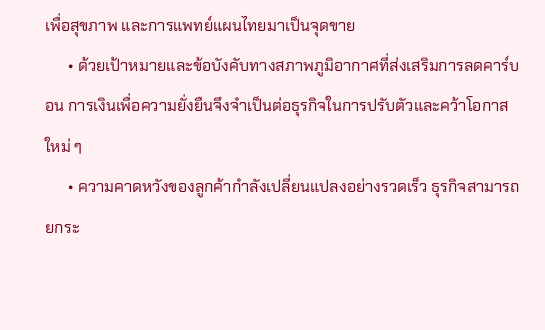เพื่อสุขภาพ และการแพทย์แผนไทยมาเป็นจุดขาย
      • ด้วยเป้าหมายและข้อบังคับทางสภาพภูมิอากาศที่ส่งเสริมการลดคาร์บอน การเงินเพื่อความยั่งยืนจึงจำเป็นต่อธุรกิจในการปรับตัวและคว้าโอกาสใหม่ ๆ
      • ความคาดหวังของลูกค้ากำลังเปลี่ยนแปลงอย่างรวดเร็ว ธุรกิจสามารถยกระ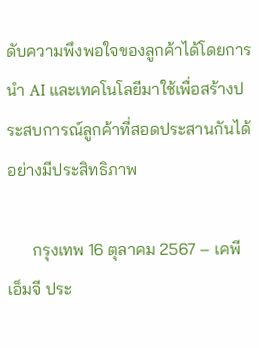ดับความพึงพอใจของลูกค้าได้โดยการนำ AI และเทคโนโลยีมาใช้เพื่อสร้างประสบการณ์ลูกค้าที่สอดประสานกันได้อย่างมีประสิทธิภาพ

      กรุงเทพ 16 ตุลาคม 2567 – เคพีเอ็มจี ประ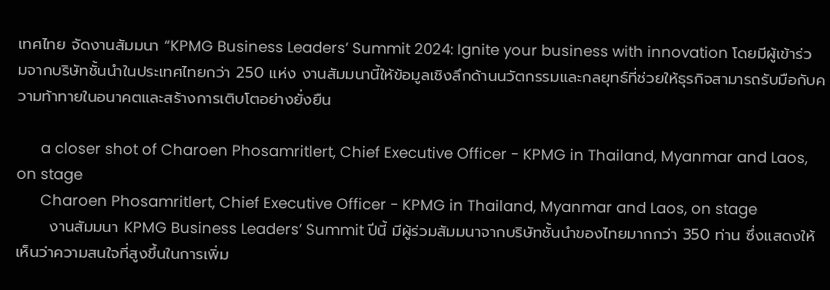เทศไทย จัดงานสัมมนา “KPMG Business Leaders’ Summit 2024: Ignite your business with innovation โดยมีผู้เข้าร่วมจากบริษัทชั้นนำในประเทศไทยกว่า 250 แห่ง งานสัมมนานี้ให้ข้อมูลเชิงลึกด้านนวัตกรรมและกลยุทธ์ที่ช่วยให้ธุรกิจสามารถรับมือกับความท้าทายในอนาคตและสร้างการเติบโตอย่างยั่งยืน

      a closer shot of Charoen Phosamritlert, Chief Executive Officer - KPMG in Thailand, Myanmar and Laos, on stage
      Charoen Phosamritlert, Chief Executive Officer - KPMG in Thailand, Myanmar and Laos, on stage
      งานสัมมนา KPMG Business Leaders’ Summit ปีนี้ มีผู้ร่วมสัมมนาจากบริษัทชั้นนำของไทยมากกว่า 350 ท่าน ซึ่งแสดงให้เห็นว่าความสนใจที่สูงขึ้นในการเพิ่ม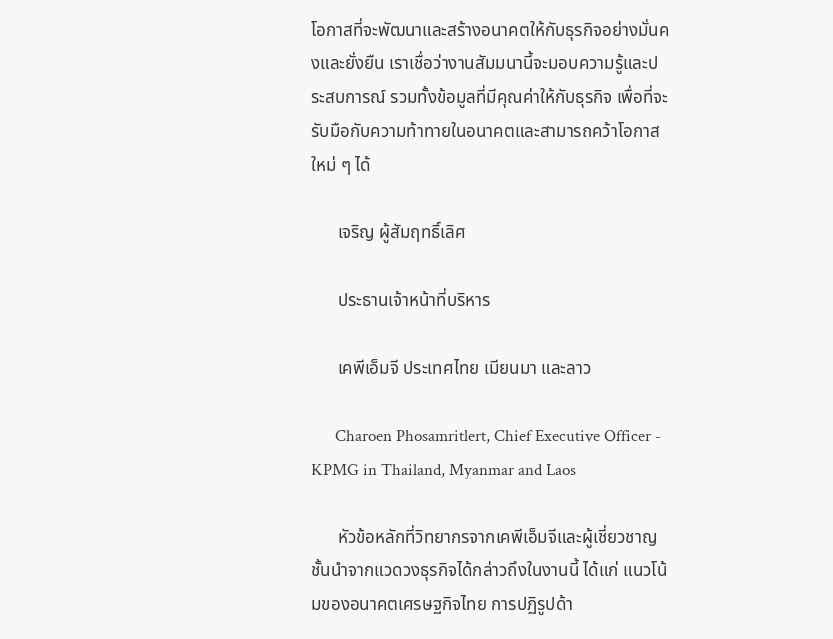โอกาสที่จะพัฒนาและสร้างอนาคตให้กับธุรกิจอย่างมั่นคงและยั่งยืน เราเชื่อว่างานสัมมนานี้จะมอบความรู้และประสบการณ์ รวมทั้งข้อมูลที่มีคุณค่าให้กับธุรกิจ เพื่อที่จะรับมือกับความท้าทายในอนาคตและสามารถคว้าโอกาสใหม่ ๆ ได้

      เจริญ ผู้สัมฤทธิ์เลิศ

      ประธานเจ้าหน้าที่บริหาร

      เคพีเอ็มจี ประเทศไทย เมียนมา และลาว

      Charoen Phosamritlert, Chief Executive Officer - KPMG in Thailand, Myanmar and Laos

      หัวข้อหลักที่วิทยากรจากเคพีเอ็มจีและผู้เชี่ยวชาญชั้นนำจากแวดวงธุรกิจได้กล่าวถึงในงานนี้ ได้แก่ แนวโน้มของอนาคตเศรษฐกิจไทย การปฏิรูปด้า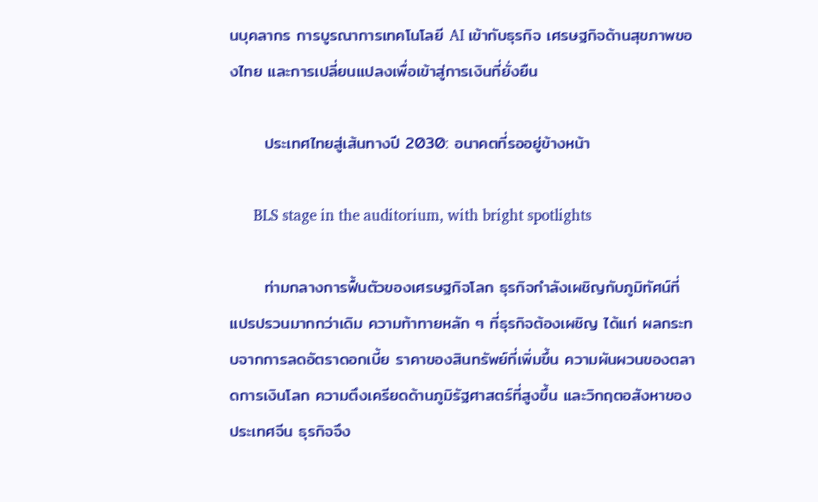นบุคลากร การบูรณาการเทคโนโลยี AI เข้ากับธุรกิจ เศรษฐกิจด้านสุขภาพของไทย และการเปลี่ยนแปลงเพื่อเข้าสู่การเงินที่ยั่งยืน

      ประเทศไทยสู่เส้นทางปี 2030: อนาคตที่รออยู่ข้างหน้า

      BLS stage in the auditorium, with bright spotlights

      ท่ามกลางการฟื้นตัวของเศรษฐกิจโลก ธุรกิจกำลังเผชิญกับภูมิทัศน์ที่แปรปรวนมากกว่าเดิม ความท้าทายหลัก ๆ ที่ธุรกิจต้องเผชิญ ได้แก่ ผลกระทบจากการลดอัตราดอกเบี้ย ราคาของสินทรัพย์ที่เพิ่มขึ้น ความผันผวนของตลาดการเงินโลก ความตึงเครียดด้านภูมิรัฐศาสตร์ที่สูงขึ้น และวิกฤตอสังหาของประเทศจีน ธุรกิจจึง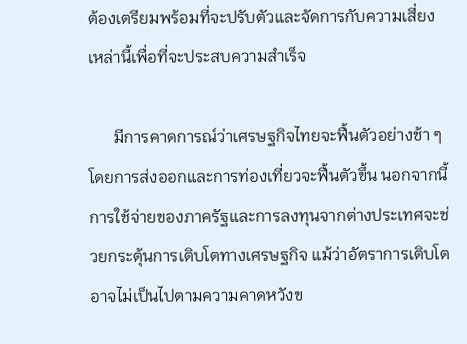ต้องเตรียมพร้อมที่จะปรับตัวและจัดการกับความเสี่ยงเหล่านี้เพื่อที่จะประสบความสำเร็จ

      มีการคาดการณ์ว่าเศรษฐกิจไทยจะฟื้นตัวอย่างช้า ๆ โดยการส่งออกและการท่องเที่ยวจะฟื้นตัวขึ้น นอกจากนี้ การใช้จ่ายของภาครัฐและการลงทุนจากต่างประเทศจะช่วยกระตุ้นการเติบโตทางเศรษฐกิจ แม้ว่าอัตราการเติบโตอาจไม่เป็นไปตามความคาดหวังข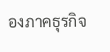องภาคธุรกิจ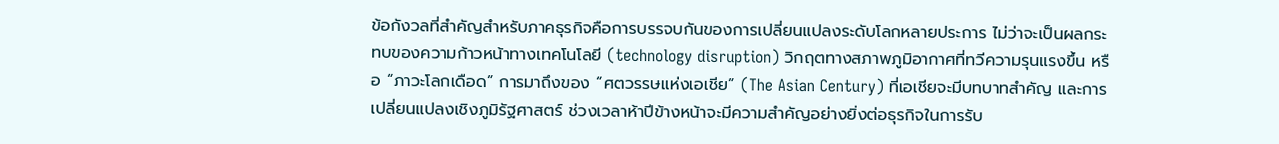ข้อกังวลที่สำคัญสำหรับภาคธุรกิจคือการบรรจบกันของการเปลี่ยนแปลงระดับโลกหลายประการ ไม่ว่าจะเป็นผลกระทบของความก้าวหน้าทางเทคโนโลยี (technology disruption) วิกฤตทางสภาพภูมิอากาศที่ทวีความรุนแรงขึ้น หรือ “ภาวะโลกเดือด” การมาถึงของ “ศตวรรษแห่งเอเชีย” (The Asian Century) ที่เอเชียจะมีบทบาทสำคัญ และการเปลี่ยนแปลงเชิงภูมิรัฐศาสตร์ ช่วงเวลาห้าปีข้างหน้าจะมีความสำคัญอย่างยิ่งต่อธุรกิจในการรับ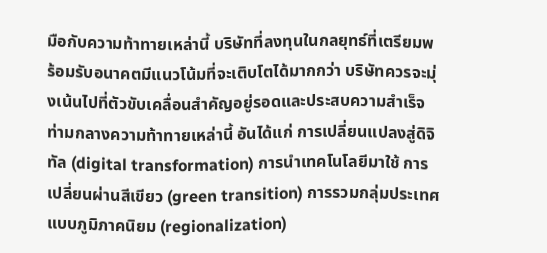มือกับความท้าทายเหล่านี้ บริษัทที่ลงทุนในกลยุทธ์ที่เตรียมพร้อมรับอนาคตมีแนวโน้มที่จะเติบโตได้มากกว่า บริษัทควรจะมุ่งเน้นไปที่ตัวขับเคลื่อนสำคัญอยู่รอดและประสบความสำเร็จท่ามกลางความท้าทายเหล่านี้ อันได้แก่ การเปลี่ยนแปลงสู่ดิจิทัล (digital transformation) การนำเทคโนโลยีมาใช้ การเปลี่ยนผ่านสีเขียว (green transition) การรวมกลุ่มประเทศแบบภูมิภาคนิยม (regionalization)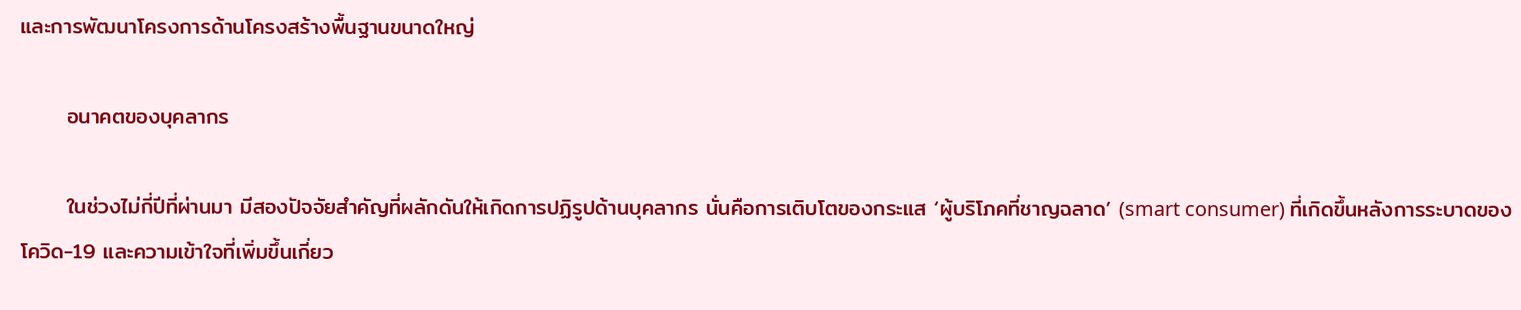และการพัฒนาโครงการด้านโครงสร้างพื้นฐานขนาดใหญ่

      อนาคตของบุคลากร

      ในช่วงไม่กี่ปีที่ผ่านมา มีสองปัจจัยสำคัญที่ผลักดันให้เกิดการปฏิรูปด้านบุคลากร นั่นคือการเติบโตของกระแส ‘ผู้บริโภคที่ชาญฉลาด’ (smart consumer) ที่เกิดขึ้นหลังการระบาดของโควิด-19 และความเข้าใจที่เพิ่มขึ้นเกี่ยว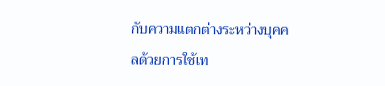กับความแตกต่างระหว่างบุคคลด้วยการใช้เท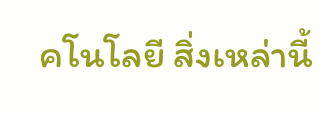คโนโลยี สิ่งเหล่านี้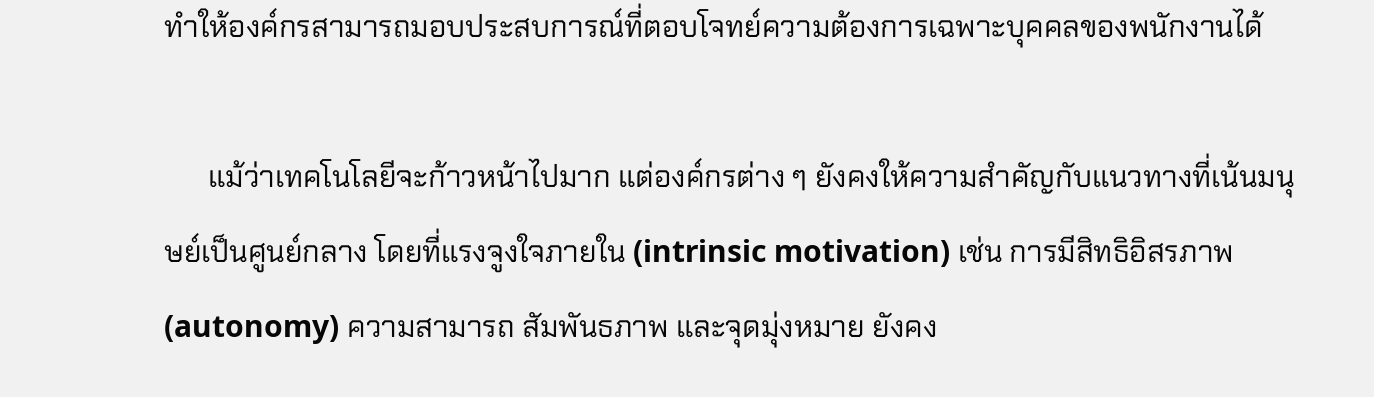ทำให้องค์กรสามารถมอบประสบการณ์ที่ตอบโจทย์ความต้องการเฉพาะบุคคลของพนักงานได้

      แม้ว่าเทคโนโลยีจะก้าวหน้าไปมาก แต่องค์กรต่าง ๆ ยังคงให้ความสำคัญกับแนวทางที่เน้นมนุษย์เป็นศูนย์กลาง โดยที่แรงจูงใจภายใน (intrinsic motivation) เช่น การมีสิทธิอิสรภาพ (autonomy) ความสามารถ สัมพันธภาพ และจุดมุ่งหมาย ยังคง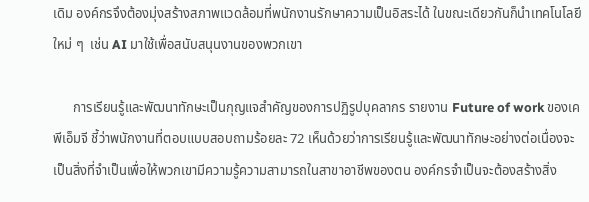เดิม องค์กรจึงต้องมุ่งสร้างสภาพแวดล้อมที่พนักงานรักษาความเป็นอิสระได้ ในขณะเดียวกันก็นำเทคโนโลยีใหม่ ๆ  เช่น AI มาใช้เพื่อสนับสนุนงานของพวกเขา

      การเรียนรู้และพัฒนาทักษะเป็นกุญแจสำคัญของการปฏิรูปบุคลากร รายงาน Future of work ของเคพีเอ็มจี ชี้ว่าพนักงานที่ตอบแบบสอบถามร้อยละ 72 เห็นด้วยว่าการเรียนรู้และพัฒนาทักษะอย่างต่อเนื่องจะเป็นสิ่งที่จำเป็นเพื่อให้พวกเขามีความรู้ความสามารถในสาขาอาชีพของตน องค์กรจำเป็นจะต้องสร้างสิ่ง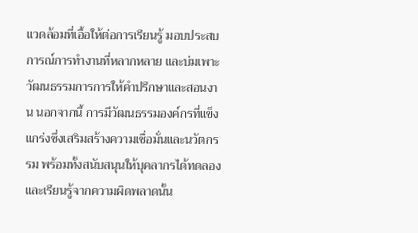แวดล้อมที่เอื้อให้ต่อการเรียนรู้ มอบประสบการณ์การทำงานที่หลากหลาย และบ่มเพาะวัฒนธรรมการการให้คำปรึกษาและสอนงาน นอกจากนี้ การมีวัฒนธรรมองค์กรที่แข็งแกร่งซึ่งเสริมสร้างความเชื่อมั่นและนวัตกรรม พร้อมทั้งสนับสนุนให้บุคลากรได้ทดลองและเรียนรู้จากความผิดพลาดนั้น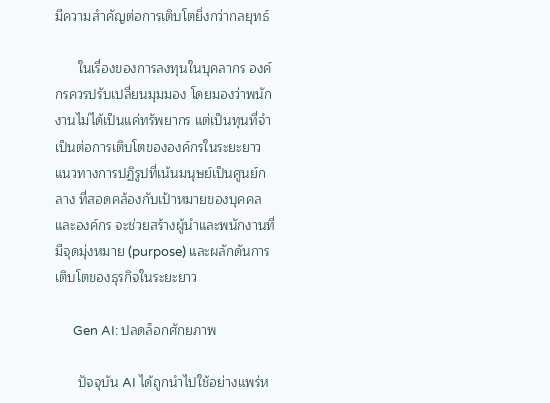มีความสำคัญต่อการเติบโตยิ่งกว่ากลยุทธ์

      ในเรื่องของการลงทุนในบุคลากร องค์กรควรปรับเปลี่ยนมุมมอง โดยมองว่าพนักงานไม่ได้เป็นแค่ทรัพยากร แต่เป็นทุนที่จำเป็นต่อการเติบโตขององค์กรในระยะยาว แนวทางการปฏิรูปที่เน้นมนุษย์เป็นศูนย์กลาง ที่สอดคล้องกับเป้าหมายของบุคคลและองค์กร จะช่วยสร้างผู้นำและพนักงานที่มีจุดมุ่งหมาย (purpose) และผลักดันการเติบโตของธุรกิจในระยะยาว

      Gen AI: ปลดล็อกศักยภาพ

      ปัจจุบัน AI ได้ถูกนำไปใช้อย่างแพร่ห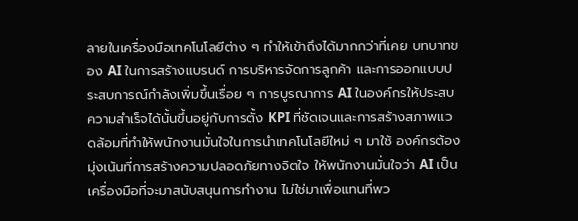ลายในเครื่องมือเทคโนโลยีต่าง ๆ ทำให้เข้าถึงได้มากกว่าที่เคย บทบาทของ AI ในการสร้างแบรนด์ การบริหารจัดการลูกค้า และการออกแบบประสบการณ์กำลังเพิ่มขึ้นเรื่อย ๆ การบูรณาการ AI ในองค์กรให้ประสบความสำเร็จได้นั้นขึ้นอยู่กับการตั้ง KPI ที่ชัดเจนและการสร้างสภาพแวดล้อมที่ทำให้พนักงานมั่นใจในการนำเทคโนโลยีใหม่ ๆ มาใช้ องค์กรต้องมุ่งเน้นที่การสร้างความปลอดภัยทางจิตใจ ให้พนักงานมั่นใจว่า AI เป็นเครื่องมือที่จะมาสนับสนุนการทำงาน ไม่ใช่มาเพื่อแทนที่พว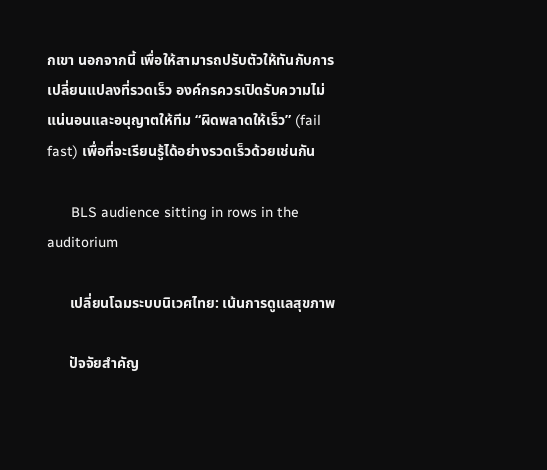กเขา นอกจากนี้ เพื่อให้สามารถปรับตัวให้ทันกับการเปลี่ยนแปลงที่รวดเร็ว องค์กรควรเปิดรับความไม่แน่นอนและอนุญาตให้ทีม “ผิดพลาดให้เร็ว” (fail fast) เพื่อที่จะเรียนรู้ได้อย่างรวดเร็วด้วยเช่นกัน

      BLS audience sitting in rows in the auditorium

      เปลี่ยนโฉมระบบนิเวศไทย: เน้นการดูแลสุขภาพ

      ปัจจัยสำคัญ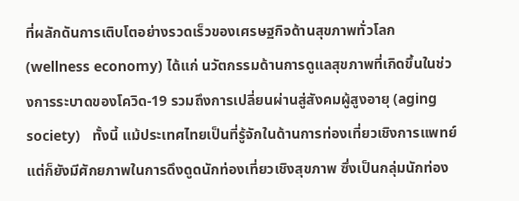ที่ผลักดันการเติบโตอย่างรวดเร็วของเศรษฐกิจด้านสุขภาพทั่วโลก (wellness economy) ได้แก่ นวัตกรรมด้านการดูแลสุขภาพที่เกิดขึ้นในช่วงการระบาดของโควิด-19 รวมถึงการเปลี่ยนผ่านสู่สังคมผู้สูงอายุ (aging society)   ทั้งนี้ แม้ประเทศไทยเป็นที่รู้จักในด้านการท่องเที่ยวเชิงการแพทย์ แต่ก็ยังมีศักยภาพในการดึงดูดนักท่องเที่ยวเชิงสุขภาพ ซึ่งเป็นกลุ่มนักท่อง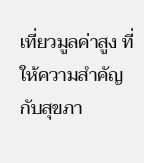เที่ยวมูลค่าสูง ที่ให้ความสำคัญกับสุขภา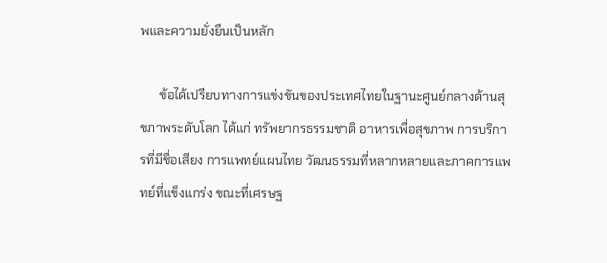พและความยั่งยืนเป็นหลัก

      ข้อได้เปรียบทางการแข่งขันของประเทศไทยในฐานะศูนย์กลางด้านสุขภาพระดับโลก ได้แก่ ทรัพยากรธรรมชาติ อาหารเพื่อสุขภาพ การบริการที่มีชื่อเสียง การแพทย์แผนไทย วัฒนธรรมที่หลากหลายและภาคการแพทย์ที่แข็งแกร่ง ขณะที่เศรษฐ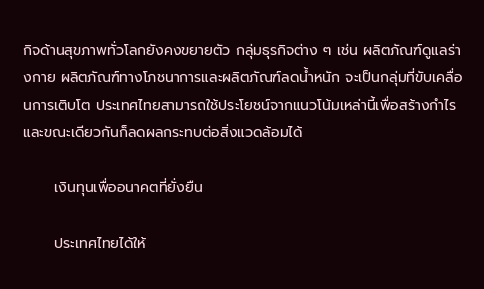กิจด้านสุขภาพทั่วโลกยังคงขยายตัว กลุ่มธุรกิจต่าง ๆ เช่น ผลิตภัณฑ์ดูแลร่างกาย ผลิตภัณฑ์ทางโภชนาการและผลิตภัณฑ์ลดน้ำหนัก จะเป็นกลุ่มที่ขับเคลื่อนการเติบโต ประเทศไทยสามารถใช้ประโยชน์จากแนวโน้มเหล่านี้เพื่อสร้างกำไร และขณะเดียวกันก็ลดผลกระทบต่อสิ่งแวดล้อมได้

      เงินทุนเพื่ออนาคตที่ยั่งยืน

      ประเทศไทยได้ให้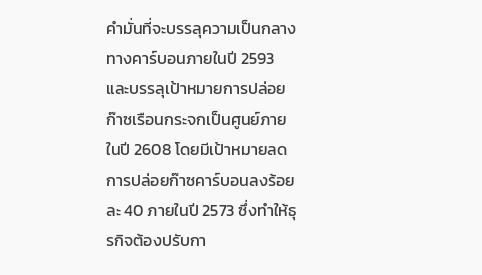คำมั่นที่จะบรรลุความเป็นกลางทางคาร์บอนภายในปี 2593 และบรรลุเป้าหมายการปล่อยก๊าซเรือนกระจกเป็นศูนย์ภายในปี 2608 โดยมีเป้าหมายลดการปล่อยก๊าซคาร์บอนลงร้อยละ 40 ภายในปี 2573 ซึ่งทำให้ธุรกิจต้องปรับกา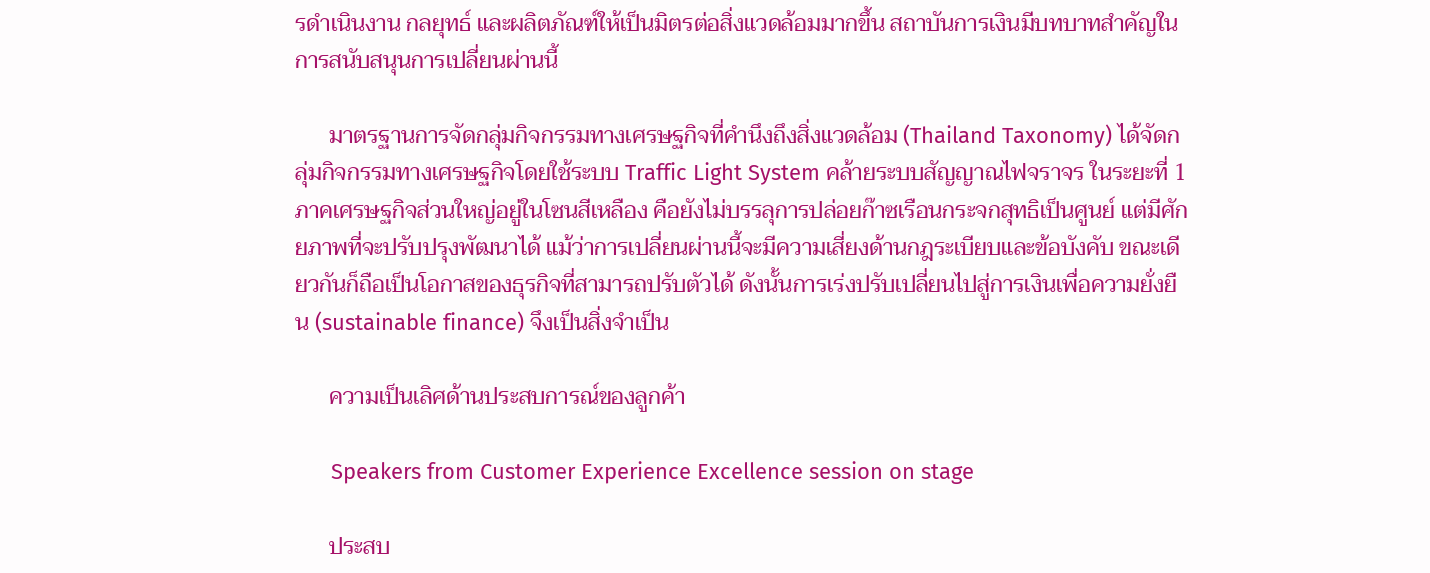รดำเนินงาน กลยุทธ์ และผลิตภัณฑ์ให้เป็นมิตรต่อสิ่งแวดล้อมมากขึ้น สถาบันการเงินมีบทบาทสำคัญในการสนับสนุนการเปลี่ยนผ่านนี้

      มาตรฐานการจัดกลุ่มกิจกรรมทางเศรษฐกิจที่คำนึงถึงสิ่งแวดล้อม (Thailand Taxonomy) ได้จัดกลุ่มกิจกรรมทางเศรษฐกิจโดยใช้ระบบ Traffic Light System คล้ายระบบสัญญาณไฟจราจร ในระยะที่ 1 ภาคเศรษฐกิจส่วนใหญ่อยู่ในโซนสีเหลือง คือยังไม่บรรลุการปล่อยก๊าซเรือนกระจกสุทธิเป็นศูนย์ แต่มีศักยภาพที่จะปรับปรุงพัฒนาได้ แม้ว่าการเปลี่ยนผ่านนี้จะมีความเสี่ยงด้านกฎระเบียบและข้อบังคับ ขณะเดียวกันก็ถือเป็นโอกาสของธุรกิจที่สามารถปรับตัวได้ ดังนั้นการเร่งปรับเปลี่ยนไปสู่การเงินเพื่อความยั่งยืน (sustainable finance) จึงเป็นสิ่งจำเป็น

      ความเป็นเลิศด้านประสบการณ์ของลูกค้า

      Speakers from Customer Experience Excellence session on stage

      ประสบ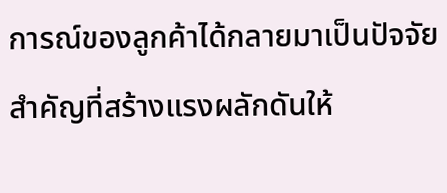การณ์ของลูกค้าได้กลายมาเป็นปัจจัยสำคัญที่สร้างแรงผลักดันให้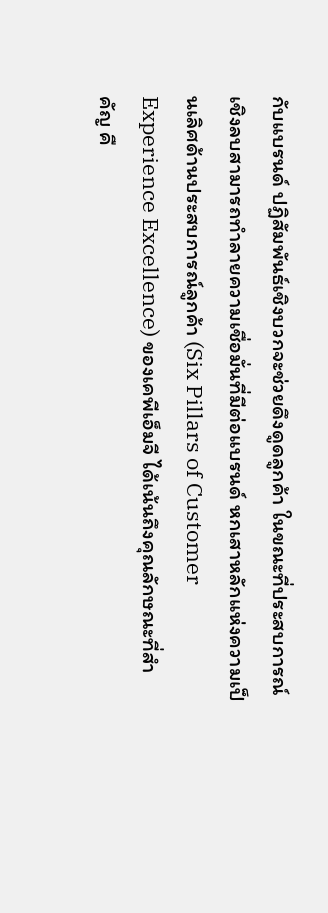กับแบรนด์ ปฏิสัมพันธ์เชิงบวกจะช่วยดึงดูดลูกค้า ในขณะที่ประสบการณ์เชิงลบสามารถทำลายความเชื่อมั่นที่มีต่อแบรนด์ หกเสาหลักแห่งความเป็นเลิศด้านประสบการณ์ลูกค้า (Six Pillars of Customer Experience Excellence) ของเคพีเอ็มจี ได้เน้นถึงคุณลักษณะที่สำคัญ คื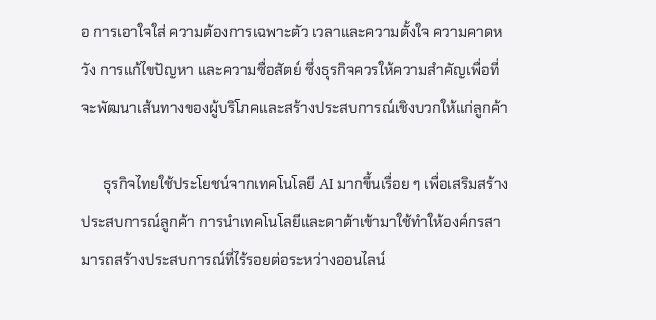อ การเอาใจใส่ ความต้องการเฉพาะตัว เวลาและความตั้งใจ ความคาดหวัง การแก้ไขปัญหา และความซื่อสัตย์ ซึ่งธุรกิจควรให้ความสำคัญเพื่อที่จะพัฒนาเส้นทางของผู้บริโภคและสร้างประสบการณ์เชิงบวกให้แก่ลูกค้า

      ธุรกิจไทยใช้ประโยชน์จากเทคโนโลยี AI มากขึ้นเรื่อย ๆ เพื่อเสริมสร้างประสบการณ์ลูกค้า การนำเทคโนโลยีและดาต้าเข้ามาใช้ทำให้องค์กรสามารถสร้างประสบการณ์ที่ไร้รอยต่อระหว่างออนไลน์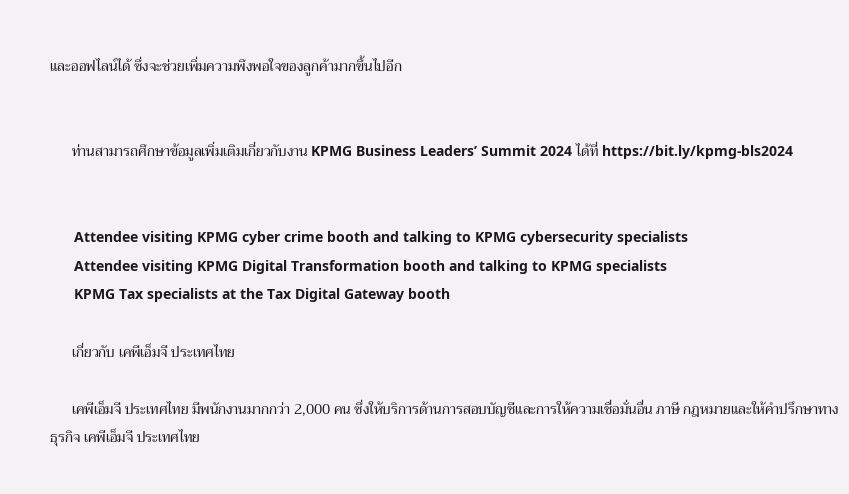และออฟไลน์ได้ ซึ่งจะช่วยเพิ่มความพึงพอใจของลูกค้ามากขึ้นไปอีก


      ท่านสามารถศึกษาข้อมูลเพิ่มเติมเกี่ยวกับงาน KPMG Business Leaders’ Summit 2024 ได้ที่ https://bit.ly/kpmg-bls2024


      Attendee visiting KPMG cyber crime booth and talking to KPMG cybersecurity specialists
      Attendee visiting KPMG Digital Transformation booth and talking to KPMG specialists
      KPMG Tax specialists at the Tax Digital Gateway booth

      เกี่ยวกับ เคพีเอ็มจี ประเทศไทย

      เคพีเอ็มจี ประเทศไทย มีพนักงานมากกว่า 2,000 คน ซึ่งให้บริการด้านการสอบบัญชีและการให้ความเชื่อมั่นอื่น ภาษี กฎหมายและให้คำปรึกษาทางธุรกิจ เคพีเอ็มจี ประเทศไทย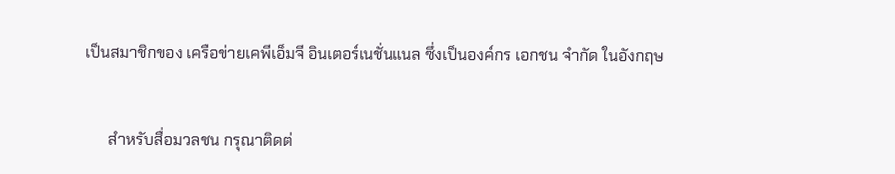เป็นสมาชิกของ เครือข่ายเคพีเอ็มจี อินเตอร์เนชั่นแนล ซึ่งเป็นองค์กร เอกชน จำกัด ในอังกฤษ


      สำหรับสื่อมวลชน กรุณาติดต่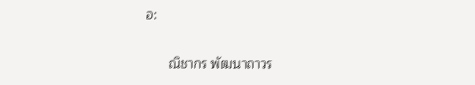อ:

      ณิชากร พัฒนาถาวร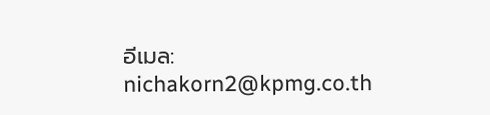อีเมล: nichakorn2@kpmg.co.th